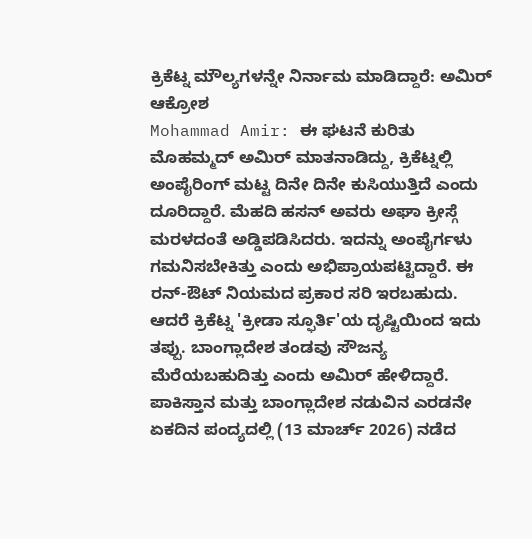ಕ್ರಿಕೆಟ್ನ ಮೌಲ್ಯಗಳನ್ನೇ ನಿರ್ನಾಮ ಮಾಡಿದ್ದಾರೆ: ಅಮಿರ್ ಆಕ್ರೋಶ
Mohammad Amir: ಈ ಘಟನೆ ಕುರಿತು ಮೊಹಮ್ಮದ್ ಅಮಿರ್ ಮಾತನಾಡಿದ್ದು, ಕ್ರಿಕೆಟ್ನಲ್ಲಿ ಅಂಪೈರಿಂಗ್ ಮಟ್ಟ ದಿನೇ ದಿನೇ ಕುಸಿಯುತ್ತಿದೆ ಎಂದು ದೂರಿದ್ದಾರೆ. ಮೆಹದಿ ಹಸನ್ ಅವರು ಅಘಾ ಕ್ರೀಸ್ಗೆ ಮರಳದಂತೆ ಅಡ್ಡಿಪಡಿಸಿದರು. ಇದನ್ನು ಅಂಪೈರ್ಗಳು ಗಮನಿಸಬೇಕಿತ್ತು ಎಂದು ಅಭಿಪ್ರಾಯಪಟ್ಟಿದ್ದಾರೆ. ಈ ರನ್-ಔಟ್ ನಿಯಮದ ಪ್ರಕಾರ ಸರಿ ಇರಬಹುದು. ಆದರೆ ಕ್ರಿಕೆಟ್ನ 'ಕ್ರೀಡಾ ಸ್ಫೂರ್ತಿ'ಯ ದೃಷ್ಟಿಯಿಂದ ಇದು ತಪ್ಪು. ಬಾಂಗ್ಲಾದೇಶ ತಂಡವು ಸೌಜನ್ಯ ಮೆರೆಯಬಹುದಿತ್ತು ಎಂದು ಅಮಿರ್ ಹೇಳಿದ್ದಾರೆ.
ಪಾಕಿಸ್ತಾನ ಮತ್ತು ಬಾಂಗ್ಲಾದೇಶ ನಡುವಿನ ಎರಡನೇ ಏಕದಿನ ಪಂದ್ಯದಲ್ಲಿ (13 ಮಾರ್ಚ್ 2026) ನಡೆದ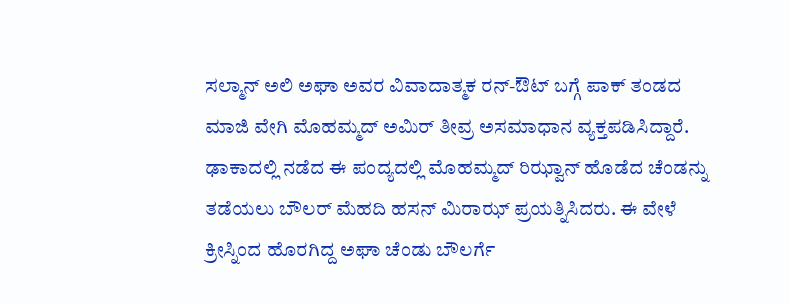ಸಲ್ಮಾನ್ ಅಲಿ ಅಘಾ ಅವರ ವಿವಾದಾತ್ಮಕ ರನ್-ಔಟ್ ಬಗ್ಗೆ ಪಾಕ್ ತಂಡದ ಮಾಜಿ ವೇಗಿ ಮೊಹಮ್ಮದ್ ಅಮಿರ್ ತೀವ್ರ ಅಸಮಾಧಾನ ವ್ಯಕ್ತಪಡಿಸಿದ್ದಾರೆ. ಢಾಕಾದಲ್ಲಿ ನಡೆದ ಈ ಪಂದ್ಯದಲ್ಲಿ ಮೊಹಮ್ಮದ್ ರಿಝ್ವಾನ್ ಹೊಡೆದ ಚೆಂಡನ್ನು ತಡೆಯಲು ಬೌಲರ್ ಮೆಹದಿ ಹಸನ್ ಮಿರಾಝ್ ಪ್ರಯತ್ನಿಸಿದರು. ಈ ವೇಳೆ ಕ್ರೀಸ್ನಿಂದ ಹೊರಗಿದ್ದ ಅಘಾ ಚೆಂಡು ಬೌಲರ್ಗೆ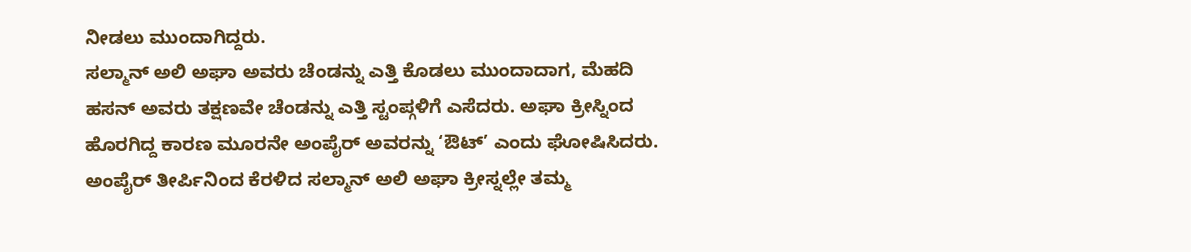ನೀಡಲು ಮುಂದಾಗಿದ್ದರು.
ಸಲ್ಮಾನ್ ಅಲಿ ಅಘಾ ಅವರು ಚೆಂಡನ್ನು ಎತ್ತಿ ಕೊಡಲು ಮುಂದಾದಾಗ, ಮೆಹದಿ ಹಸನ್ ಅವರು ತಕ್ಷಣವೇ ಚೆಂಡನ್ನು ಎತ್ತಿ ಸ್ಟಂಪ್ಗಳಿಗೆ ಎಸೆದರು. ಅಘಾ ಕ್ರೀಸ್ನಿಂದ ಹೊರಗಿದ್ದ ಕಾರಣ ಮೂರನೇ ಅಂಪೈರ್ ಅವರನ್ನು ‘ಔಟ್’ ಎಂದು ಘೋಷಿಸಿದರು. ಅಂಪೈರ್ ತೀರ್ಪಿನಿಂದ ಕೆರಳಿದ ಸಲ್ಮಾನ್ ಅಲಿ ಅಘಾ ಕ್ರೀಸ್ನಲ್ಲೇ ತಮ್ಮ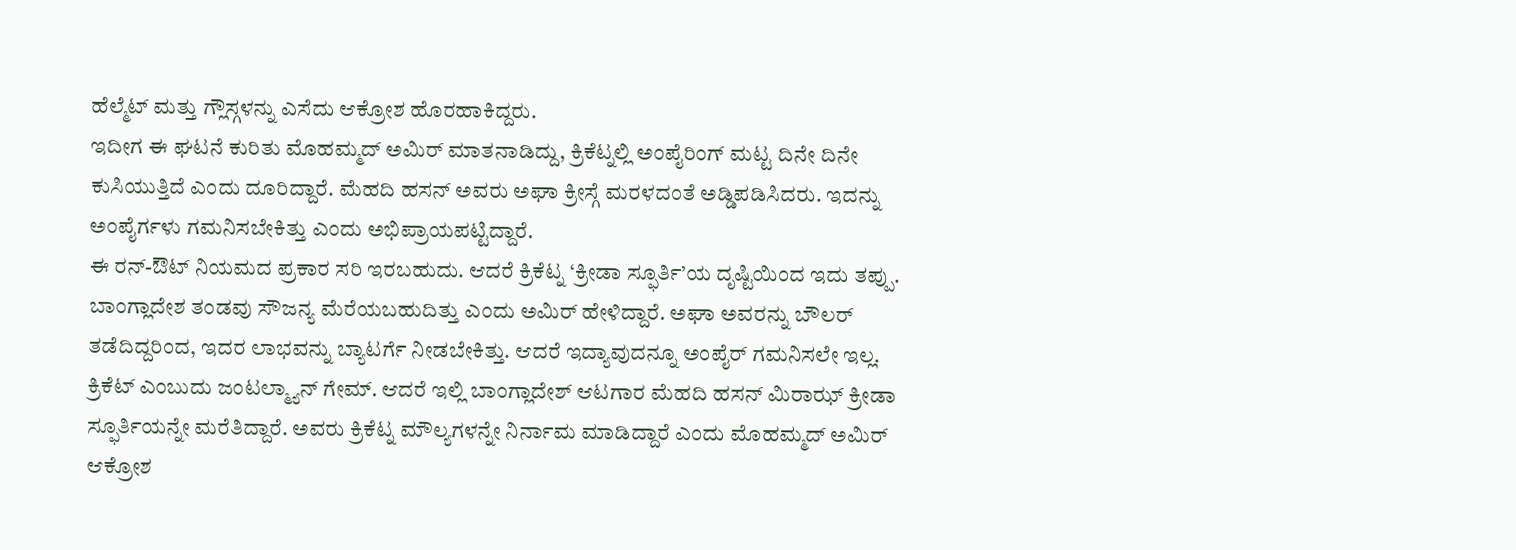ಹೆಲ್ಮೆಟ್ ಮತ್ತು ಗ್ಲೌಸ್ಗಳನ್ನು ಎಸೆದು ಆಕ್ರೋಶ ಹೊರಹಾಕಿದ್ದರು.
ಇದೀಗ ಈ ಘಟನೆ ಕುರಿತು ಮೊಹಮ್ಮದ್ ಅಮಿರ್ ಮಾತನಾಡಿದ್ದು, ಕ್ರಿಕೆಟ್ನಲ್ಲಿ ಅಂಪೈರಿಂಗ್ ಮಟ್ಟ ದಿನೇ ದಿನೇ ಕುಸಿಯುತ್ತಿದೆ ಎಂದು ದೂರಿದ್ದಾರೆ. ಮೆಹದಿ ಹಸನ್ ಅವರು ಅಘಾ ಕ್ರೀಸ್ಗೆ ಮರಳದಂತೆ ಅಡ್ಡಿಪಡಿಸಿದರು. ಇದನ್ನು ಅಂಪೈರ್ಗಳು ಗಮನಿಸಬೇಕಿತ್ತು ಎಂದು ಅಭಿಪ್ರಾಯಪಟ್ಟಿದ್ದಾರೆ.
ಈ ರನ್-ಔಟ್ ನಿಯಮದ ಪ್ರಕಾರ ಸರಿ ಇರಬಹುದು. ಆದರೆ ಕ್ರಿಕೆಟ್ನ ‘ಕ್ರೀಡಾ ಸ್ಫೂರ್ತಿ’ಯ ದೃಷ್ಟಿಯಿಂದ ಇದು ತಪ್ಪು. ಬಾಂಗ್ಲಾದೇಶ ತಂಡವು ಸೌಜನ್ಯ ಮೆರೆಯಬಹುದಿತ್ತು ಎಂದು ಅಮಿರ್ ಹೇಳಿದ್ದಾರೆ. ಅಘಾ ಅವರನ್ನು ಬೌಲರ್ ತಡೆದಿದ್ದರಿಂದ, ಇದರ ಲಾಭವನ್ನು ಬ್ಯಾಟರ್ಗೆ ನೀಡಬೇಕಿತ್ತು. ಆದರೆ ಇದ್ಯಾವುದನ್ನೂ ಅಂಪೈರ್ ಗಮನಿಸಲೇ ಇಲ್ಲ.
ಕ್ರಿಕೆಟ್ ಎಂಬುದು ಜಂಟಲ್ಮ್ಯಾನ್ ಗೇಮ್. ಆದರೆ ಇಲ್ಲಿ ಬಾಂಗ್ಲಾದೇಶ್ ಆಟಗಾರ ಮೆಹದಿ ಹಸನ್ ಮಿರಾಝ್ ಕ್ರೀಡಾ ಸ್ಫೂರ್ತಿಯನ್ನೇ ಮರೆತಿದ್ದಾರೆ. ಅವರು ಕ್ರಿಕೆಟ್ನ ಮೌಲ್ಯಗಳನ್ನೇ ನಿರ್ನಾಮ ಮಾಡಿದ್ದಾರೆ ಎಂದು ಮೊಹಮ್ಮದ್ ಅಮಿರ್ ಆಕ್ರೋಶ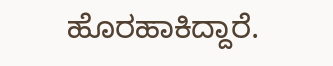ಹೊರಹಾಕಿದ್ದಾರೆ.